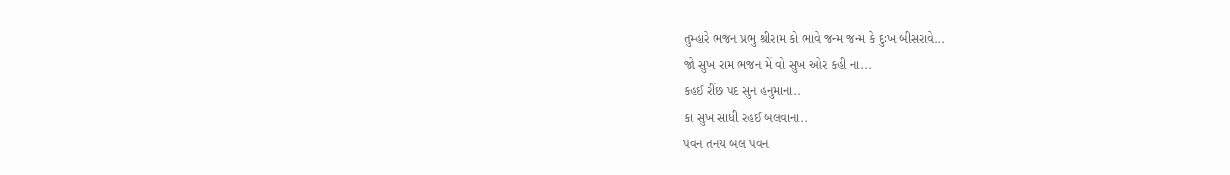તુમ્હારે ભજન પ્રભુ શ્રીરામ કો ભાવે જન્મ જન્મ કે દુઃખ બીસરાવે...
જો સુખ રામ ભજન મેં વો સુખ ઓર કહી ના...
કહઈ રીંછ પદ સુન હનુમાના..
કા સુખ સાધી રહઈ બલવાના..
પવન તનય બલ પવન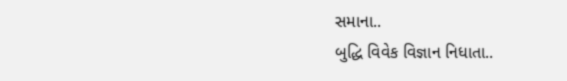સમાના..
બુદ્ધિ વિવેક વિજ્ઞાન નિધાતા..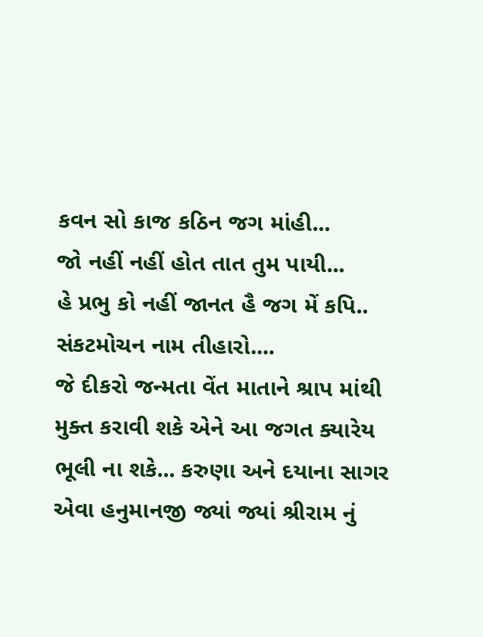કવન સો કાજ કઠિન જગ માંહી...
જો નહીં નહીં હોત તાત તુમ પાયી...
હે પ્રભુ કો નહીં જાનત હૈ જગ મેં કપિ..
સંકટમોચન નામ તીહારો....
જે દીકરો જન્મતા વેંત માતાને શ્રાપ માંથી મુક્ત કરાવી શકે એને આ જગત ક્યારેય ભૂલી ના શકે... કરુણા અને દયાના સાગર એવા હનુમાનજી જ્યાં જ્યાં શ્રીરામ નું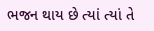ભજન થાય છે ત્યાં ત્યાં તે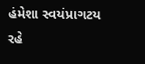હંમેશા સ્વયંપ્રાગટય રહે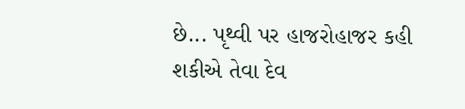છે... પૃથ્વી પર હાજરોહાજર કહી શકીએ તેવા દેવ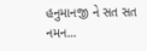હનુમાનજી ને સત સત નમન...